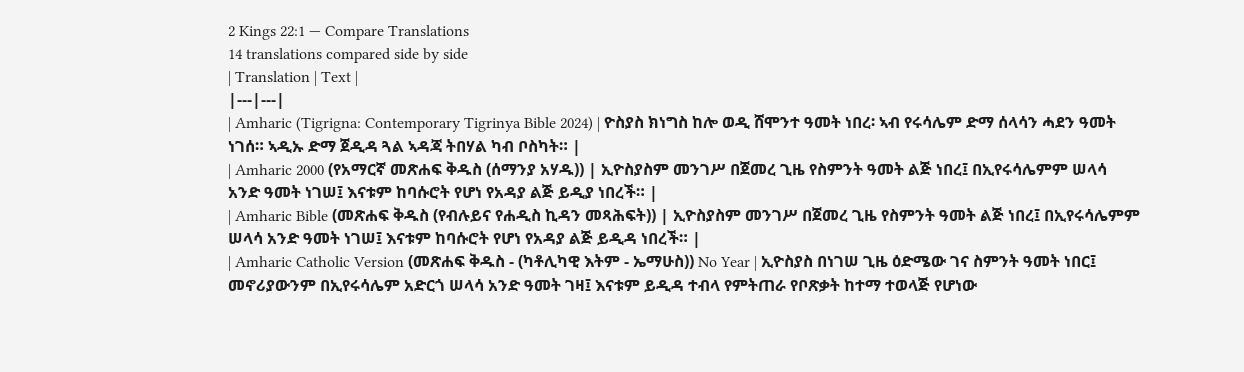2 Kings 22:1 — Compare Translations
14 translations compared side by side
| Translation | Text |
|---|---|
| Amharic (Tigrigna: Contemporary Tigrinya Bible 2024) | ዮስያስ ክነግስ ከሎ ወዲ ሸሞንተ ዓመት ነበረ፡ ኣብ የሩሳሌም ድማ ሰላሳን ሓደን ዓመት ነገሰ። ኣዲኡ ድማ ጀዲዳ ጓል ኣዳጃ ትበሃል ካብ ቦስካት። |
| Amharic 2000 (የአማርኛ መጽሐፍ ቅዱስ (ሰማንያ አሃዱ)) | ኢዮስያስም መንገሥ በጀመረ ጊዜ የስምንት ዓመት ልጅ ነበረ፤ በኢየሩሳሌምም ሠላሳ አንድ ዓመት ነገሠ፤ እናቱም ከባሱሮት የሆነ የአዳያ ልጅ ይዲያ ነበረች። |
| Amharic Bible (መጽሐፍ ቅዱስ (የብሉይና የሐዲስ ኪዳን መጻሕፍት)) | ኢዮስያስም መንገሥ በጀመረ ጊዜ የስምንት ዓመት ልጅ ነበረ፤ በኢየሩሳሌምም ሠላሳ አንድ ዓመት ነገሠ፤ እናቱም ከባሱሮት የሆነ የአዳያ ልጅ ይዲዳ ነበረች። |
| Amharic Catholic Version (መጽሐፍ ቅዱስ - (ካቶሊካዊ እትም - ኤማሁስ)) No Year | ኢዮስያስ በነገሠ ጊዜ ዕድሜው ገና ስምንት ዓመት ነበር፤ መኖሪያውንም በኢየሩሳሌም አድርጎ ሠላሳ አንድ ዓመት ገዛ፤ እናቱም ይዲዳ ተብላ የምትጠራ የቦጽቃት ከተማ ተወላጅ የሆነው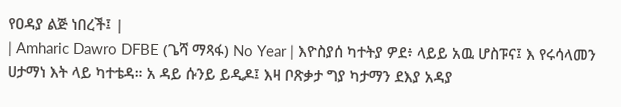የዐዳያ ልጅ ነበረች፤ |
| Amharic Dawro DFBE (ጌሻ ማጻፋ) No Year | እዮስያሰ ካተትያ ዎደ፥ ላይይ አዉ ሆስፑና፤ እ የሩሳላመን ሀታማነ እት ላይ ካተቴዳ። አ ዳይ ሱንይ ይዲዶ፤ እዛ ቦጽቃታ ግያ ካታማን ደእያ አዳያ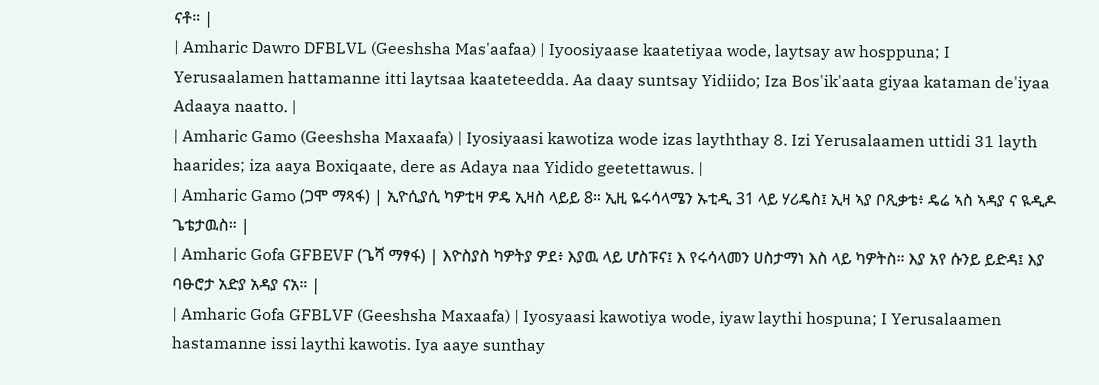ናቶ። |
| Amharic Dawro DFBLVL (Geeshsha Mas'aafaa) | Iyoosiyaase kaatetiyaa wode, laytsay aw hosppuna; I Yerusaalamen hattamanne itti laytsaa kaateteedda. Aa daay suntsay Yidiido; Iza Bos'ik'aata giyaa kataman de'iyaa Adaaya naatto. |
| Amharic Gamo (Geeshsha Maxaafa) | Iyosiyaasi kawotiza wode izas layththay 8. Izi Yerusalaamen uttidi 31 layth haarides; iza aaya Boxiqaate, dere as Adaya naa Yidido geetettawus. |
| Amharic Gamo (ጋሞ ማጻፋ) | ኢዮሲያሲ ካዎቲዛ ዎዴ ኢዛስ ላይይ 8። ኢዚ ዬሩሳላሜን ኡቲዲ 31 ላይ ሃሪዴስ፤ ኢዛ ኣያ ቦጺቃቴ፥ ዴሬ ኣስ ኣዳያ ና ዪዲዶ ጌቴታዉስ። |
| Amharic Gofa GFBEVF (ጌሻ ማፃፋ) | እዮስያስ ካዎትያ ዎደ፥ እያዉ ላይ ሆስፑና፤ እ የሩሳላመን ሀስታማነ እስ ላይ ካዎትስ። እያ አየ ሱንይ ይድዳ፤ እያ ባፁሮታ አድያ አዳያ ናአ። |
| Amharic Gofa GFBLVF (Geeshsha Maxaafa) | Iyosyaasi kawotiya wode, iyaw laythi hospuna; I Yerusalaamen hastamanne issi laythi kawotis. Iya aaye sunthay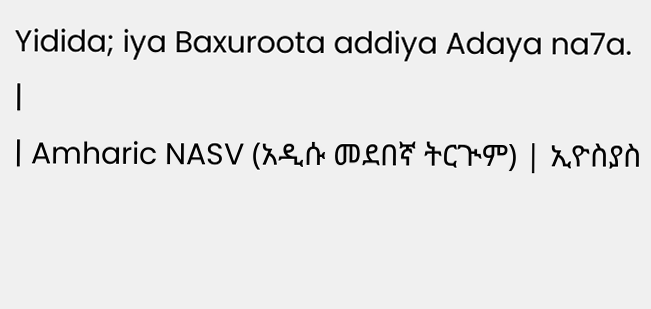Yidida; iya Baxuroota addiya Adaya na7a. |
| Amharic NASV (አዲሱ መደበኛ ትርጒም) | ኢዮስያስ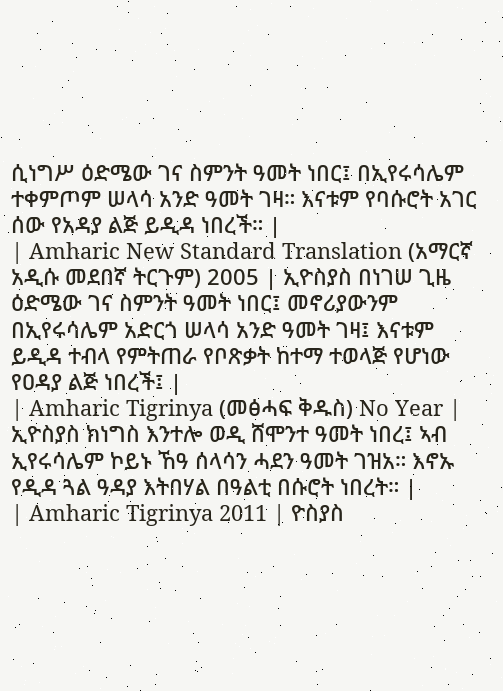ሲነግሥ ዕድሜው ገና ስምንት ዓመት ነበር፤ በኢየሩሳሌም ተቀምጦም ሠላሳ አንድ ዓመት ገዛ። እናቱም የባሱሮት አገር ሰው የአዳያ ልጅ ይዲዳ ነበረች። |
| Amharic New Standard Translation (አማርኛ አዲሱ መደበኛ ትርጉም) 2005 | ኢዮስያስ በነገሠ ጊዜ ዕድሜው ገና ስምንት ዓመት ነበር፤ መኖሪያውንም በኢየሩሳሌም አድርጎ ሠላሳ አንድ ዓመት ገዛ፤ እናቱም ይዲዳ ተብላ የምትጠራ የቦጽቃት ከተማ ተወላጅ የሆነው የዐዳያ ልጅ ነበረች፤ |
| Amharic Tigrinya (መፅሓፍ ቅዱስ) No Year | ኢዮስያስ ክነግስ እንተሎ ወዲ ሸሞንተ ዓመት ነበረ፤ ኣብ ኢየሩሳሌም ኮይኑ ኸዓ ሰላሳን ሓደን ዓመት ገዝአ። እኖኡ የዲዳ ጓል ዓዳያ እትበሃል በዓልቲ በሱሮት ነበረት። |
| Amharic Tigrinya 2011 | ዮስያስ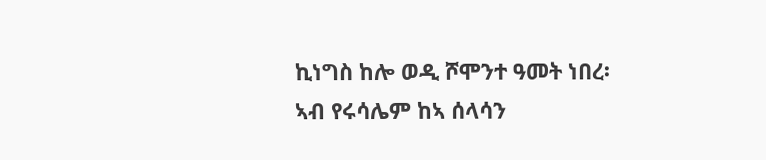ኪነግስ ከሎ ወዲ ሾሞንተ ዓመት ነበረ፡ ኣብ የሩሳሌም ከኣ ሰላሳን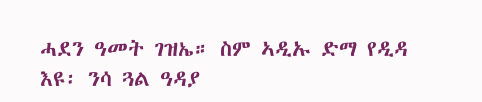ሓደን ዓመት ገዝኤ። ስም ኣዲኡ ድማ የዲዳ እዩ፡ ንሳ ጓል ዓዳያ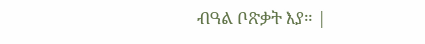ብዓል ቦጽቃት እያ። |